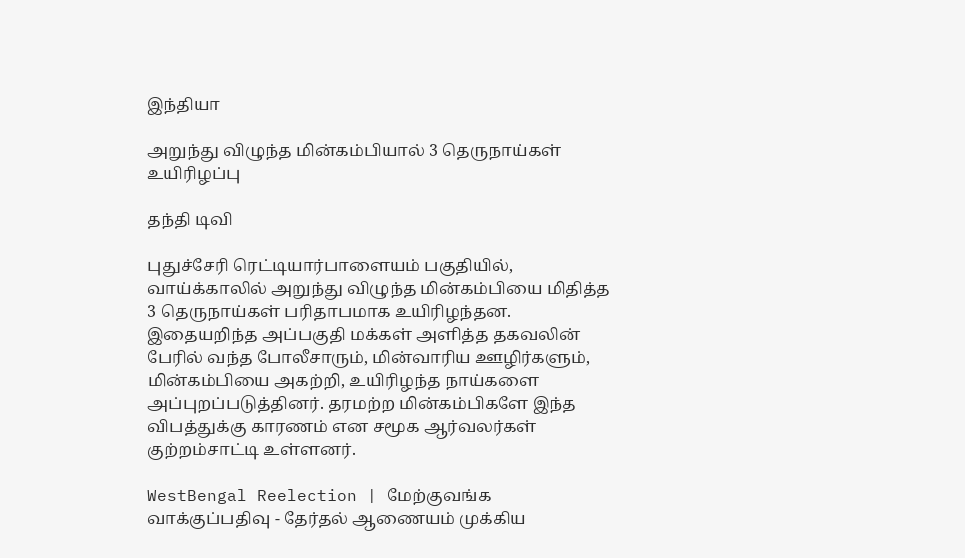இந்தியா

அறுந்து விழுந்த மின்கம்பியால் 3 தெருநாய்கள் உயிரிழப்பு

தந்தி டிவி

புதுச்சேரி ரெட்டியார்பாளையம் பகுதியில், வாய்க்காலில் அறுந்து விழுந்த மின்கம்பியை மிதித்த 3 தெருநாய்கள் பரிதாபமாக உயிரிழந்தன. இதையறிந்த அப்பகுதி மக்கள் அளித்த தகவலின் பேரில் வந்த போலீசாரும், மின்வாரிய ஊழிர்களும், மின்கம்பியை அகற்றி, உயிரிழந்த நாய்களை அப்புறப்படுத்தினர். தரமற்ற மின்கம்பிகளே இந்த விபத்துக்கு காரணம் என சமூக ஆர்வலர்கள் குற்றம்சாட்டி உள்ளனர்.

WestBengal Reelection | மேற்குவங்க வாக்குப்பதிவு - தேர்தல் ஆணையம் முக்கிய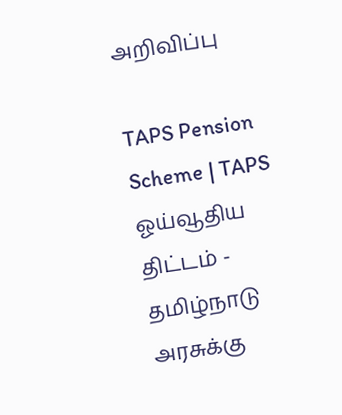அறிவிப்பு

TAPS Pension Scheme | TAPS ஓய்வூதிய திட்டம் - தமிழ்நாடு அரசுக்கு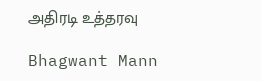அதிரடி உத்தரவு

Bhagwant Mann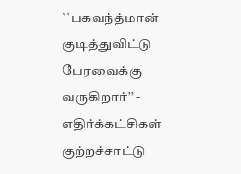``பகவந்த்மான் குடித்துவிட்டு பேரவைக்கு வருகிறார்’’ - எதிர்க்கட்சிகள் குற்றச்சாட்டு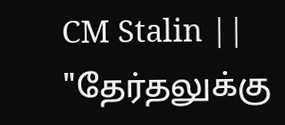CM Stalin || "தேர்தலுக்கு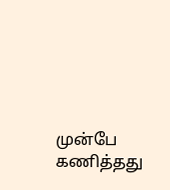முன்பே கணித்தது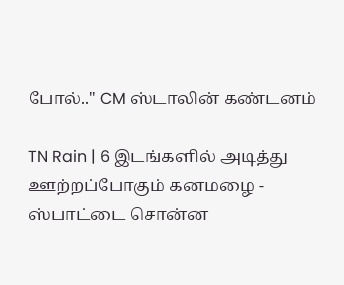போல்.." CM ஸ்டாலின் கண்டனம்

TN Rain | 6 இடங்களில் அடித்து ஊற்றப்போகும் கனமழை - ஸ்பாட்டை சொன்ன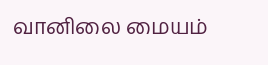வானிலை மையம்